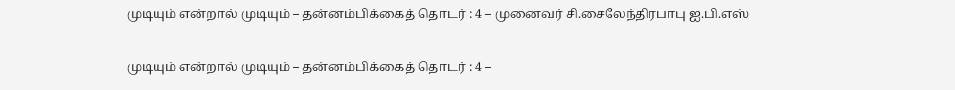முடியும் என்றால் முடியும் – தன்னம்பிக்கைத் தொடர் : 4 – முனைவர் சி.சைலேந்திரபாபு ஐ.பி.எஸ்

முடியும் என்றால் முடியும் – தன்னம்பிக்கைத் தொடர் : 4 –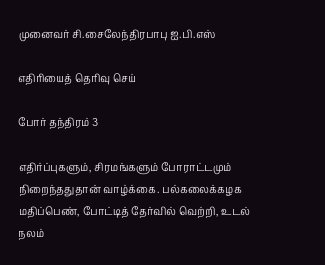முனைவர் சி.சைலேந்திரபாபு ஐ.பி.எஸ்

எதிரியைத் தெரிவு செய்

போர் தந்திரம் 3

எதிர்ப்புகளும், சிரமங்களும் போராட்டமும் நிறைந்ததுதான் வாழ்க்கை. பல்கலைக்கழக மதிப்பெண், போட்டித் தேர்வில் வெற்றி, உடல் நலம்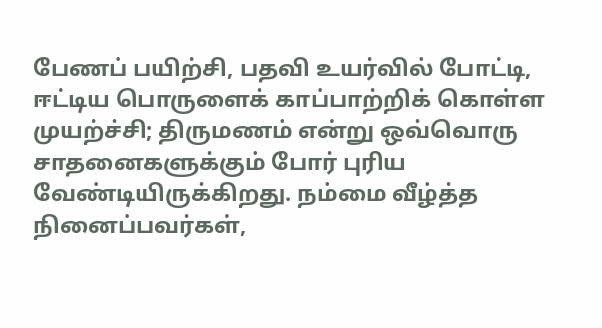பேணப் பயிற்சி, பதவி உயர்வில் போட்டி, ஈட்டிய பொருளைக் காப்பாற்றிக் கொள்ள முயற்ச்சி; திருமணம் என்று ஒவ்வொரு சாதனைகளுக்கும் போர் புரிய வேண்டியிருக்கிறது. நம்மை வீழ்த்த நினைப்பவர்கள்,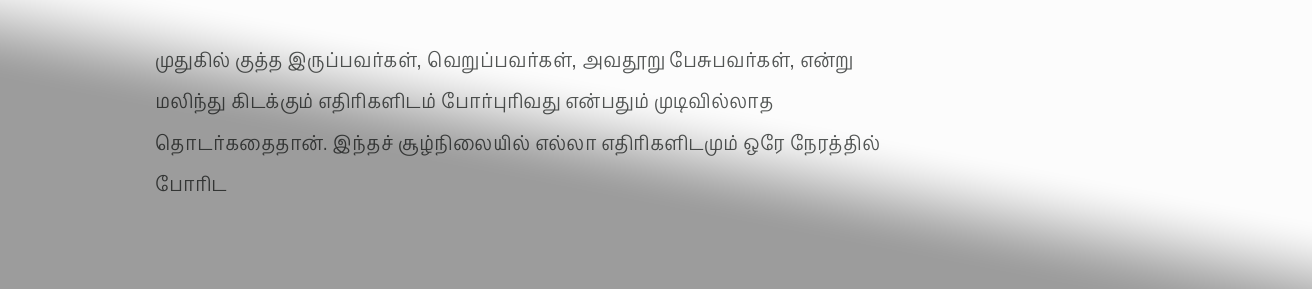முதுகில் குத்த இருப்பவர்கள், வெறுப்பவர்கள், அவதூறு பேசுபவர்கள், என்று மலிந்து கிடக்கும் எதிரிகளிடம் போர்புரிவது என்பதும் முடிவில்லாத தொடர்கதைதான். இந்தச் சூழ்நிலையில் எல்லா எதிரிகளிடமும் ஒரே நேரத்தில் போரிட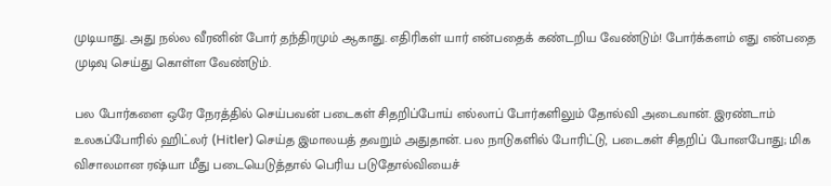முடியாது. அது நல்ல வீரனின் போர் தந்திரமும் ஆகாது. எதிரிகள் யார் என்பதைக் கண்டறிய வேண்டும்! போர்க்களம் எது என்பதை முடிவு செய்து கொள்ள வேண்டும்.

பல போர்களை ஒரே நேரத்தில் செய்பவன் படைகள் சிதறிப்போய் எல்லாப் போர்களிலும் தோல்வி அடைவான். இரண்டாம் உலகப்போரில் ஹிட்லர் (Hitler) செய்த இமாலயத் தவறும் அதுதான். பல நாடுகளில் போரிட்டு, படைகள் சிதறிப் போனபோது; மிக விசாலமான ரஷ்யா மீது படையெடுத்தால் பெரிய படுதோல்வியைச்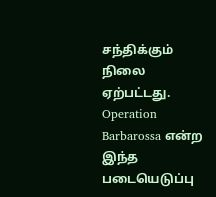சந்திக்கும் நிலை ஏற்பட்டது. Operation Barbarossa என்ற இந்த படையெடுப்பு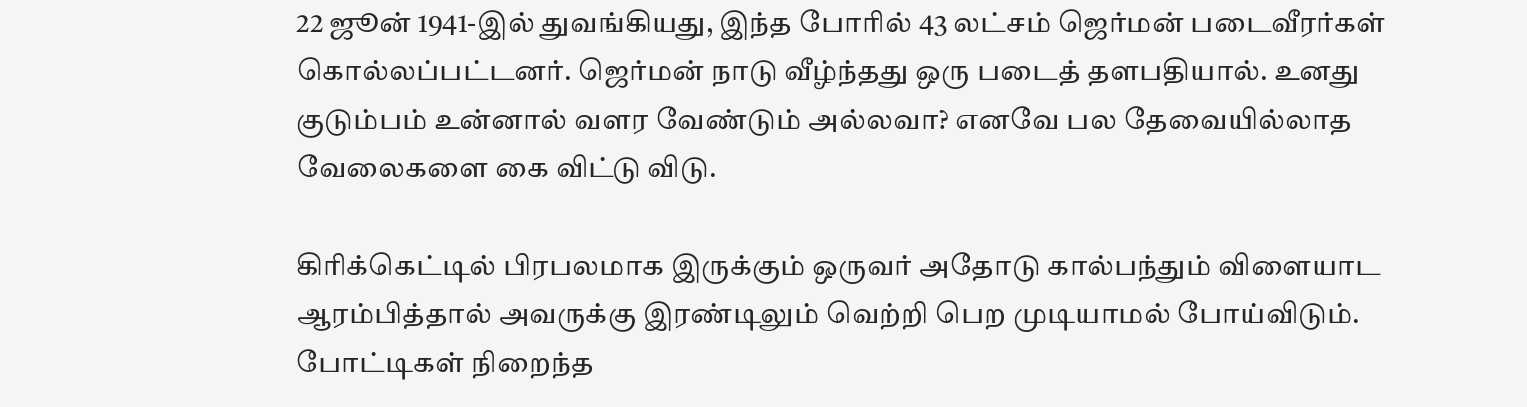22 ஜூன் 1941-இல் துவங்கியது, இந்த போரில் 43 லட்சம் ஜெர்மன் படைவீரர்கள் கொல்லப்பட்டனர். ஜெர்மன் நாடு வீழ்ந்தது ஒரு படைத் தளபதியால். உனது குடும்பம் உன்னால் வளர வேண்டும் அல்லவா? எனவே பல தேவையில்லாத வேலைகளை கை விட்டு விடு.

கிரிக்கெட்டில் பிரபலமாக இருக்கும் ஒருவர் அதோடு கால்பந்தும் விளையாட ஆரம்பித்தால் அவருக்கு இரண்டிலும் வெற்றி பெற முடியாமல் போய்விடும். போட்டிகள் நிறைந்த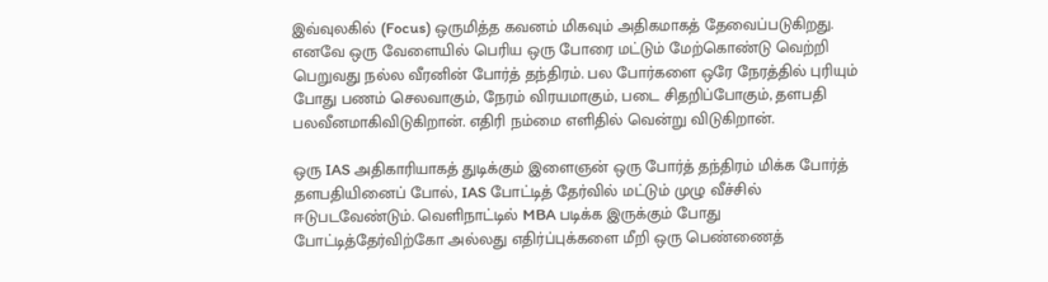இவ்வுலகில் (Focus) ஒருமித்த கவனம் மிகவும் அதிகமாகத் தேவைப்படுகிறது. எனவே ஒரு வேளையில் பெரிய ஒரு போரை மட்டும் மேற்கொண்டு வெற்றி பெறுவது நல்ல வீரனின் போர்த் தந்திரம். பல போர்களை ஒரே நேரத்தில் புரியும் போது பணம் செலவாகும், நேரம் விரயமாகும், படை சிதறிப்போகும், தளபதி பலவீனமாகிவிடுகிறான். எதிரி நம்மை எளிதில் வென்று விடுகிறான்.

ஒரு IAS அதிகாரியாகத் துடிக்கும் இளைஞன் ஒரு போர்த் தந்திரம் மிக்க போர்த் தளபதியினைப் போல், IAS போட்டித் தேர்வில் மட்டும் முழு வீச்சில் ஈடுபடவேண்டும். வெளிநாட்டில் MBA படிக்க இருக்கும் போது போட்டித்தேர்விற்கோ அல்லது எதிர்ப்புக்களை மீறி ஒரு பெண்ணைத்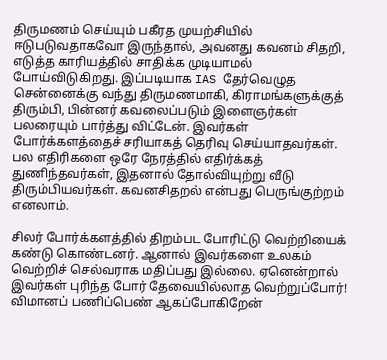திருமணம் செய்யும் பகீரத முயற்சியில் ஈடுபடுவதாகவோ இருந்தால், அவனது கவனம் சிதறி, எடுத்த காரியத்தில் சாதிக்க முடியாமல் போய்விடுகிறது. இப்படியாக IAS தேர்வெழுத சென்னைக்கு வந்து திருமணமாகி, கிராமங்களுக்குத் திரும்பி, பின்னர் கவலைப்படும் இளைஞர்கள் பலரையும் பார்த்து விட்டேன். இவர்கள் போர்க்களத்தைச் சரியாகத் தெரிவு செய்யாதவர்கள். பல எதிரிகளை ஒரே நேரத்தில் எதிர்க்கத் துணிந்தவர்கள், இதனால் தோல்வியுற்று வீடு திரும்பியவர்கள். கவனசிதறல் என்பது பெருங்குற்றம் எனலாம்.

சிலர் போர்க்களத்தில் திறம்பட போரிட்டு வெற்றியைக் கண்டு கொண்டனர். ஆனால் இவர்களை உலகம் வெற்றிச் செல்வராக மதிப்பது இல்லை. ஏனென்றால் இவர்கள் புரிந்த போர் தேவையில்லாத வெற்றுப்போர்! விமானப் பணிப்பெண் ஆகப்போகிறேன்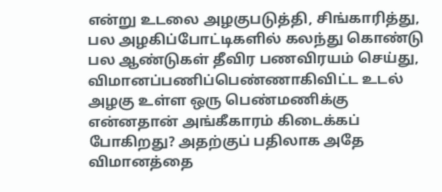என்று உடலை அழகுபடுத்தி, சிங்காரித்து, பல அழகிப்போட்டிகளில் கலந்து கொண்டு பல ஆண்டுகள் தீவிர பணவிரயம் செய்து, விமானப்பணிப்பெண்ணாகிவிட்ட உடல் அழகு உள்ள ஒரு பெண்மணிக்கு என்னதான் அங்கீகாரம் கிடைக்கப் போகிறது? அதற்குப் பதிலாக அதே விமானத்தை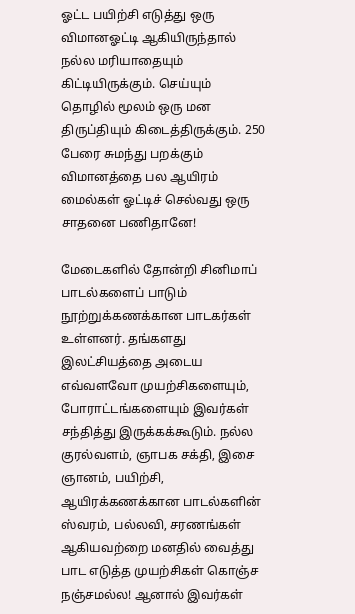ஓட்ட பயிற்சி எடுத்து ஒரு விமானஓட்டி ஆகியிருந்தால் நல்ல மரியாதையும் கிட்டியிருக்கும். செய்யும் தொழில் மூலம் ஒரு மன திருப்தியும் கிடைத்திருக்கும். 250 பேரை சுமந்து பறக்கும் விமானத்தை பல ஆயிரம் மைல்கள் ஓட்டிச் செல்வது ஒரு சாதனை பணிதானே!

மேடைகளில் தோன்றி சினிமாப் பாடல்களைப் பாடும் நூற்றுக்கணக்கான பாடகர்கள் உள்ளனர். தங்களது இலட்சியத்தை அடைய எவ்வளவோ முயற்சிகளையும், போராட்டங்களையும் இவர்கள் சந்தித்து இருக்கக்கூடும். நல்ல குரல்வளம், ஞாபக சக்தி, இசை ஞானம், பயிற்சி, ஆயிரக்கணக்கான பாடல்களின் ஸ்வரம், பல்லவி, சரணங்கள் ஆகியவற்றை மனதில் வைத்து பாட எடுத்த முயற்சிகள் கொஞ்ச நஞ்சமல்ல! ஆனால் இவர்கள்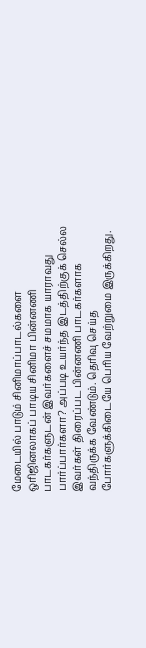மேடையில் பாடும் சினிமாப்பாடல்களை ஒரிஜினலாகப் பாடிய சினிமா பின்னணி பாடகர்களுடன் இவர்களைச் சமமாக யாராவது பார்ப்பார்களா? அப்படி உயர்ந்த இடத்திற்குக் செல்ல இவர்கள் திரைப்பட பின்னணி பாடகர்களாக வந்திருக்க வேண்டும். தெரிவு செய்த போர்களுக்கிடையே பெரிய வேற்றுமை இருக்கிறது.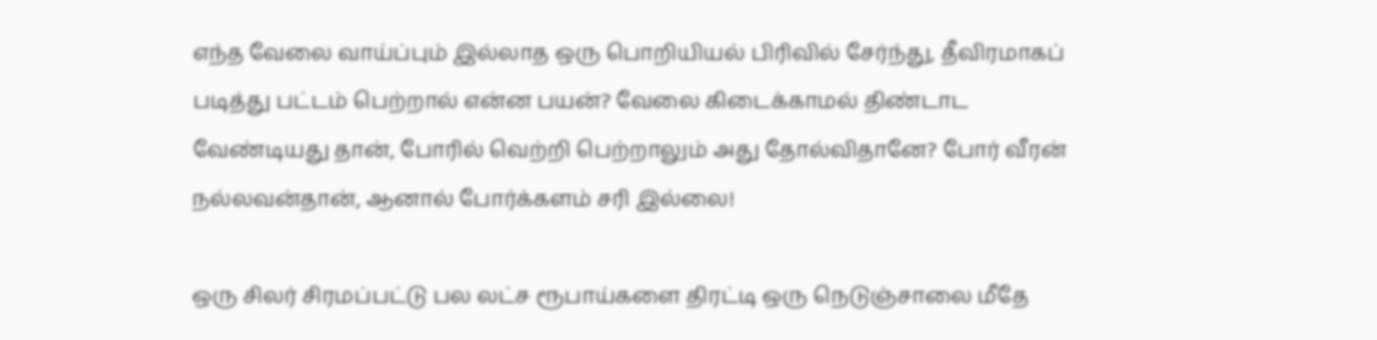எந்த வேலை வாய்ப்பும் இல்லாத ஒரு பொறியியல் பிரிவில் சேர்ந்து, தீவிரமாகப் படித்து பட்டம் பெற்றால் என்ன பயன்? வேலை கிடைக்காமல் திண்டாட வேண்டியது தான், போரில் வெற்றி பெற்றாலும் அது தோல்விதானே? போர் வீரன் நல்லவன்தான், ஆனால் போர்க்களம் சரி இல்லை!

ஒரு சிலர் சிரமப்பட்டு பல லட்ச ரூபாய்களை திரட்டி ஒரு நெடுஞ்சாலை மீதே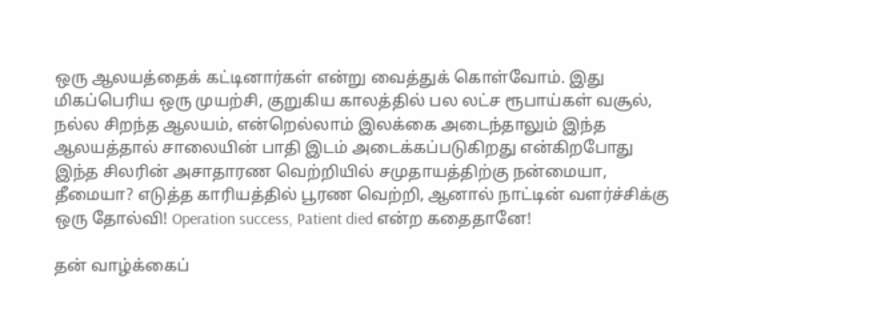ஒரு ஆலயத்தைக் கட்டினார்கள் என்று வைத்துக் கொள்வோம். இது மிகப்பெரிய ஒரு முயற்சி, குறுகிய காலத்தில் பல லட்ச ரூபாய்கள் வசூல், நல்ல சிறந்த ஆலயம், என்றெல்லாம் இலக்கை அடைந்தாலும் இந்த ஆலயத்தால் சாலையின் பாதி இடம் அடைக்கப்படுகிறது என்கிறபோது இந்த சிலரின் அசாதாரண வெற்றியில் சமுதாயத்திற்கு நன்மையா, தீமையா? எடுத்த காரியத்தில் பூரண வெற்றி, ஆனால் நாட்டின் வளர்ச்சிக்கு ஒரு தோல்வி! Operation success, Patient died என்ற கதைதானே!

தன் வாழ்க்கைப்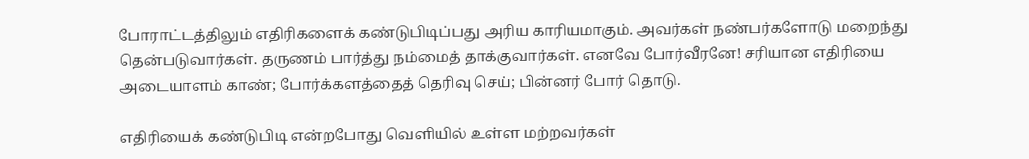போராட்டத்திலும் எதிரிகளைக் கண்டுபிடிப்பது அரிய காரியமாகும். அவர்கள் நண்பர்களோடு மறைந்து தென்படுவார்கள். தருணம் பார்த்து நம்மைத் தாக்குவார்கள். எனவே போர்வீரனே! சரியான எதிரியை அடையாளம் காண்; போர்க்களத்தைத் தெரிவு செய்; பின்னர் போர் தொடு.

எதிரியைக் கண்டுபிடி என்றபோது வெளியில் உள்ள மற்றவர்கள்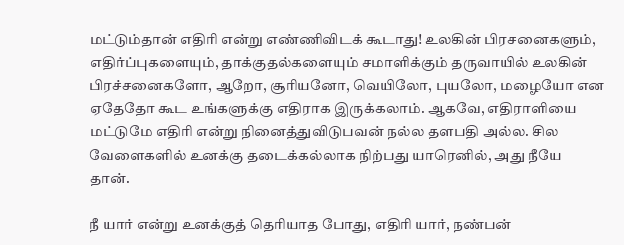மட்டும்தான் எதிரி என்று எண்ணிவிடக் கூடாது! உலகின் பிரசனைகளும், எதிர்ப்புகளையும், தாக்குதல்களையும் சமாளிக்கும் தருவாயில் உலகின் பிரச்சனைகளோ, ஆறோ, சூரியனோ, வெயிலோ, புயலோ, மழையோ என ஏதேதோ கூட உங்களுக்கு எதிராக இருக்கலாம். ஆகவே, எதிராளியை மட்டுமே எதிரி என்று நினைத்துவிடுபவன் நல்ல தளபதி அல்ல. சில வேளைகளில் உனக்கு தடைக்கல்லாக நிற்பது யாரெனில், அது நீயே தான்.

நீ யார் என்று உனக்குத் தெரியாத போது, எதிரி யார், நண்பன்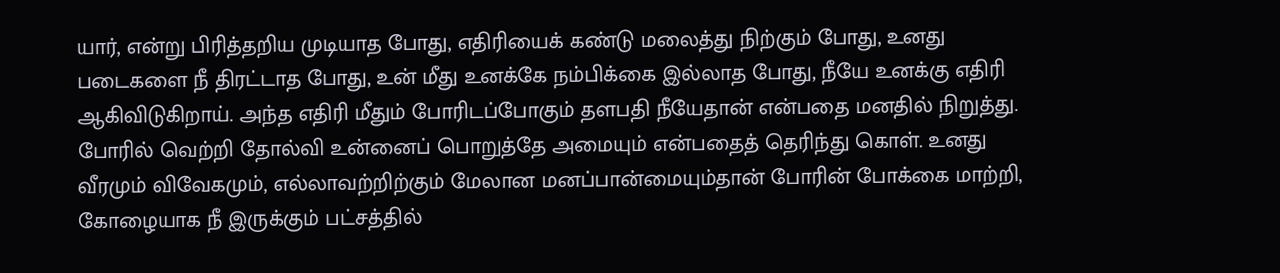யார், என்று பிரித்தறிய முடியாத போது, எதிரியைக் கண்டு மலைத்து நிற்கும் போது, உனது படைகளை நீ திரட்டாத போது, உன் மீது உனக்கே நம்பிக்கை இல்லாத போது, நீயே உனக்கு எதிரி ஆகிவிடுகிறாய். அந்த எதிரி மீதும் போரிடப்போகும் தளபதி நீயேதான் என்பதை மனதில் நிறுத்து. போரில் வெற்றி தோல்வி உன்னைப் பொறுத்தே அமையும் என்பதைத் தெரிந்து கொள். உனது வீரமும் விவேகமும், எல்லாவற்றிற்கும் மேலான மனப்பான்மையும்தான் போரின் போக்கை மாற்றி, கோழையாக நீ இருக்கும் பட்சத்தில்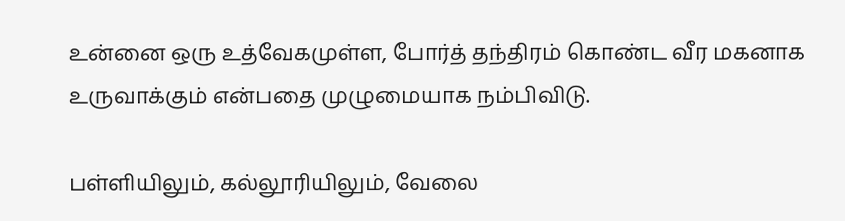உன்னை ஒரு உத்வேகமுள்ள, போர்த் தந்திரம் கொண்ட வீர மகனாக உருவாக்கும் என்பதை முழுமையாக நம்பிவிடு.

பள்ளியிலும், கல்லூரியிலும், வேலை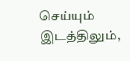செய்யும் இடத்திலும்,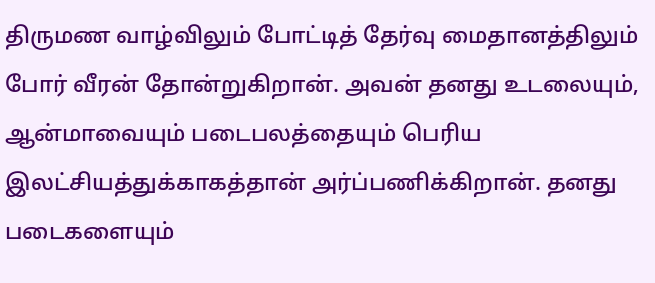திருமண வாழ்விலும் போட்டித் தேர்வு மைதானத்திலும் போர் வீரன் தோன்றுகிறான். அவன் தனது உடலையும், ஆன்மாவையும் படைபலத்தையும் பெரிய இலட்சியத்துக்காகத்தான் அர்ப்பணிக்கிறான். தனது படைகளையும்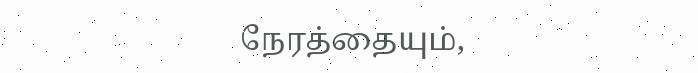நேரத்தையும்,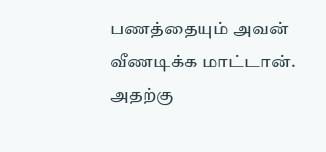பணத்தையும் அவன் வீணடிக்க மாட்டான். அதற்கு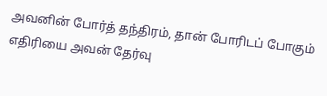அவனின் போர்த் தந்திரம், தான் போரிடப் போகும் எதிரியை அவன் தேர்வு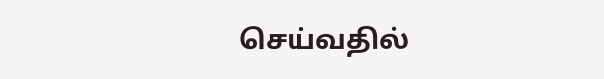செய்வதில்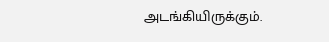அடங்கியிருக்கும்.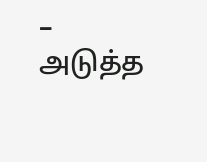– அடுத்த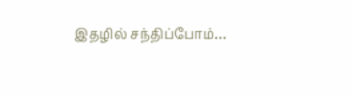இதழில் சந்திப்போம்…